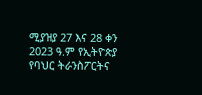ሚያዝያ 27 እና 28 ቀን 2023 ዓ.ም የኢትዮጵያ የባህር ትራንስፖርትና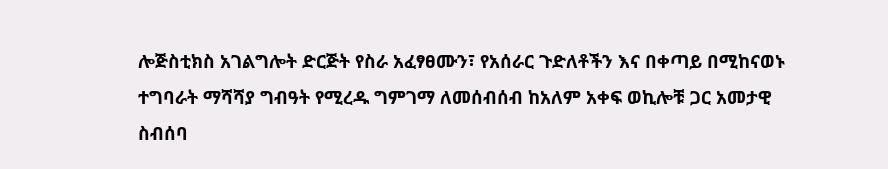ሎጅስቲክስ አገልግሎት ድርጅት የስራ አፈፃፀሙን፣ የአሰራር ጉድለቶችን እና በቀጣይ በሚከናወኑ ተግባራት ማሻሻያ ግብዓት የሚረዱ ግምገማ ለመሰብሰብ ከአለም አቀፍ ወኪሎቹ ጋር አመታዊ ስብሰባ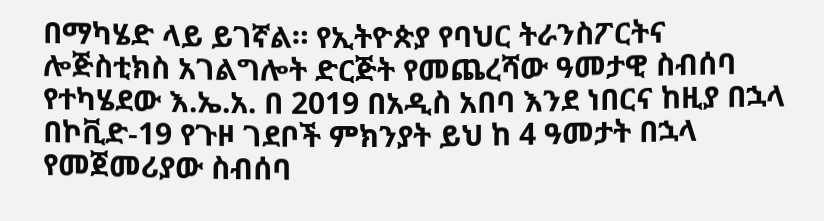በማካሄድ ላይ ይገኛል። የኢትዮጵያ የባህር ትራንስፖርትና ሎጅስቲክስ አገልግሎት ድርጅት የመጨረሻው ዓመታዊ ስብሰባ የተካሄደው እ.ኤ.አ. በ 2019 በአዲስ አበባ እንደ ነበርና ከዚያ በኋላ በኮቪድ-19 የጉዞ ገደቦች ምክንያት ይህ ከ 4 ዓመታት በኋላ የመጀመሪያው ስብሰባ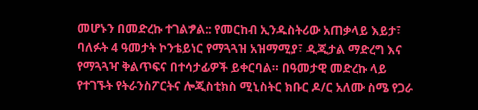መሆኑን በመድረኩ ተገልፇል:: የመርከብ ኢንዱስትሪው አጠቃላይ እይታ፣ ባለፉት 4 ዓመታት ኮንቴይነር የማጓጓዝ አዝማሚያ፣ ዲጂታል ማድረግ እና የማጓጓዣ ቅልጥፍና በተሳታፊዎች ይቀርባል። በዓመታዊ መድረኩ ላይ የተገኙት የትራንስፖርትና ሎጂስቲክስ ሚኒስትር ክቡር ዶ/ር አለሙ ስሜ የጋራ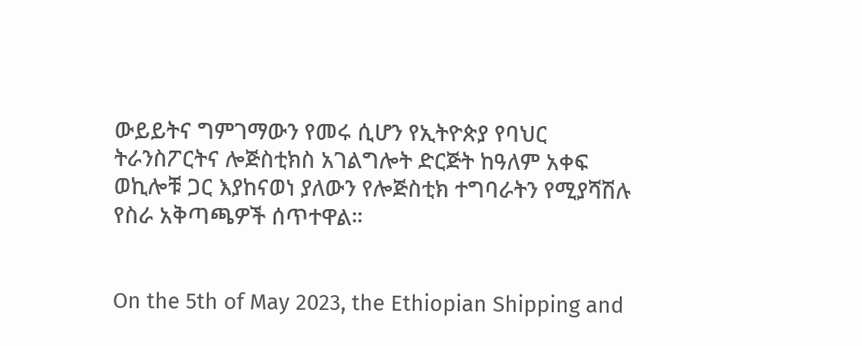ውይይትና ግምገማውን የመሩ ሲሆን የኢትዮጵያ የባህር ትራንስፖርትና ሎጅስቲክስ አገልግሎት ድርጅት ከዓለም አቀፍ ወኪሎቹ ጋር እያከናወነ ያለውን የሎጅስቲክ ተግባራትን የሚያሻሽሉ የስራ አቅጣጫዎች ሰጥተዋል።


On the 5th of May 2023, the Ethiopian Shipping and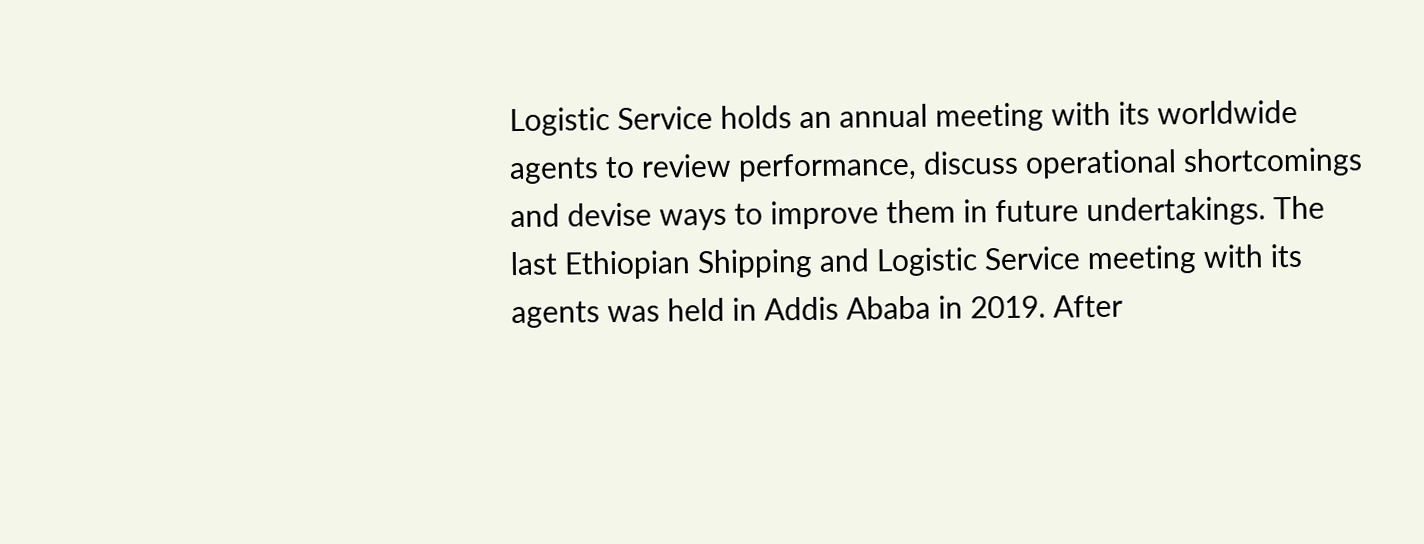Logistic Service holds an annual meeting with its worldwide agents to review performance, discuss operational shortcomings and devise ways to improve them in future undertakings. The last Ethiopian Shipping and Logistic Service meeting with its agents was held in Addis Ababa in 2019. After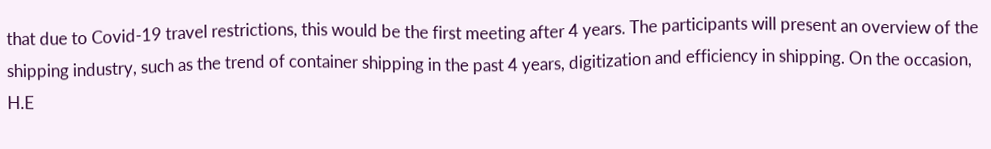that due to Covid-19 travel restrictions, this would be the first meeting after 4 years. The participants will present an overview of the shipping industry, such as the trend of container shipping in the past 4 years, digitization and efficiency in shipping. On the occasion, H.E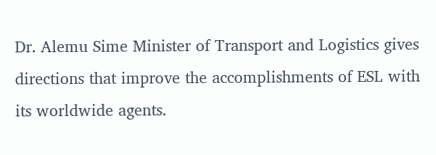Dr. Alemu Sime Minister of Transport and Logistics gives directions that improve the accomplishments of ESL with its worldwide agents.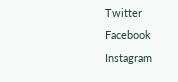Twitter
Facebook
Instagram